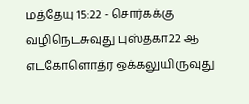மத்தேயு 15:22 - சொர்கக்கு வழிநெடசுவுது புஸ்தகா22 ஆ எடகோளொத்ர ஒக்கலுயிருவுது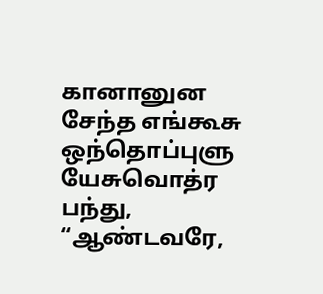கானானுன சேந்த எங்கூசு ஒந்தொப்புளு யேசுவொத்ர பந்து, “ஆண்டவரே,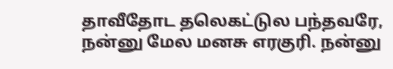தாவீதோட தலெகட்டுல பந்தவரே, நன்னு மேல மனசு எரகுரி. நன்னு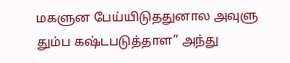மகளுன பேய்யிடுததுனால அவுளு தும்ப கஷ்டபடுத்தாள” அந்து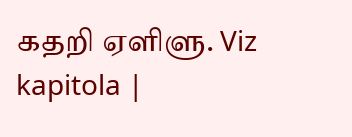கதறி ஏளிளு. Viz kapitola |